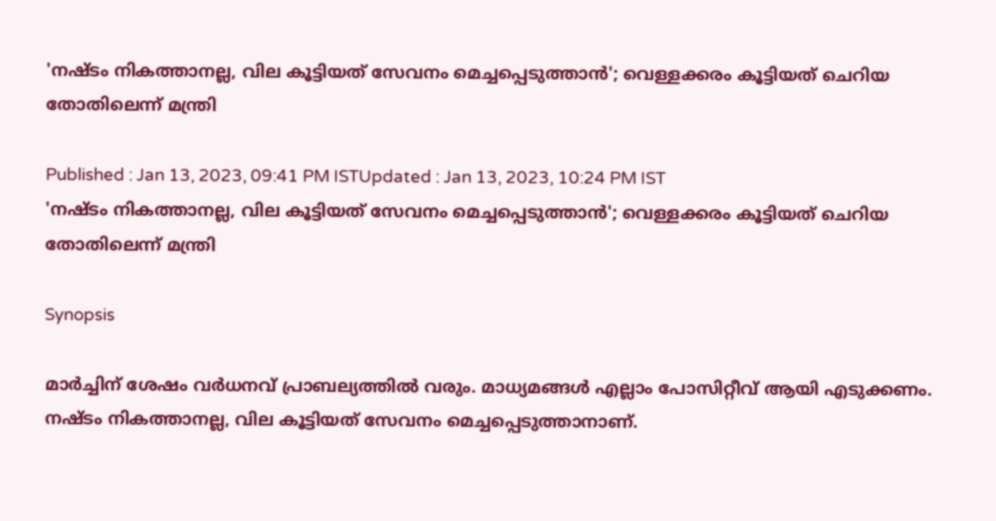'നഷ്ടം നികത്താനല്ല, വില കൂട്ടിയത് സേവനം മെച്ചപ്പെടുത്താൻ'; വെള്ളക്കരം കൂട്ടിയത് ചെറിയ തോതിലെന്ന് മന്ത്രി

Published : Jan 13, 2023, 09:41 PM ISTUpdated : Jan 13, 2023, 10:24 PM IST
'നഷ്ടം നികത്താനല്ല, വില കൂട്ടിയത് സേവനം മെച്ചപ്പെടുത്താൻ'; വെള്ളക്കരം കൂട്ടിയത് ചെറിയ തോതിലെന്ന് മന്ത്രി

Synopsis

മാർച്ചിന് ശേഷം വർധനവ് പ്രാബല്യത്തിൽ വരും. മാധ്യമങ്ങൾ എല്ലാം പോസിറ്റീവ് ആയി എടുക്കണം. നഷ്ടം നികത്താനല്ല, വില കൂട്ടിയത് സേവനം മെച്ചപ്പെടുത്താനാണ്.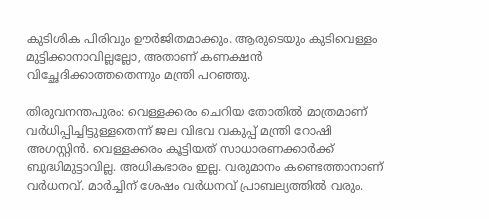കുടിശിക പിരിവും ഊർജിതമാക്കും. ആരുടെയും കുടിവെള്ളം മുട്ടിക്കാനാവില്ലല്ലോ, അതാണ് കണക്ഷൻ വിച്ഛേദിക്കാത്തതെന്നും മന്ത്രി പറഞ്ഞു.

തിരുവനന്തപുരം: വെള്ളക്കരം ചെറിയ തോതില്‍ മാത്രമാണ് വര്‍ധിപ്പിച്ചിട്ടുള്ളതെന്ന് ജല വിഭവ വകുപ്പ് മന്ത്രി റോഷി അഗസ്റ്റിൻ. വെള്ളക്കരം കൂട്ടിയത് സാധാരണക്കാർക്ക് ബുദ്ധിമുട്ടാവില്ല. അധികഭാരം ഇല്ല. വരുമാനം കണ്ടെത്താനാണ് വർധനവ്. മാർച്ചിന് ശേഷം വർധനവ് പ്രാബല്യത്തിൽ വരും.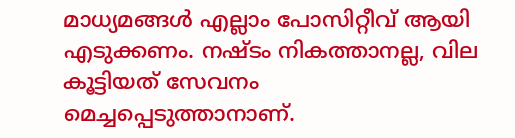മാധ്യമങ്ങൾ എല്ലാം പോസിറ്റീവ് ആയി എടുക്കണം. നഷ്ടം നികത്താനല്ല, വില കൂട്ടിയത് സേവനം മെച്ചപ്പെടുത്താനാണ്.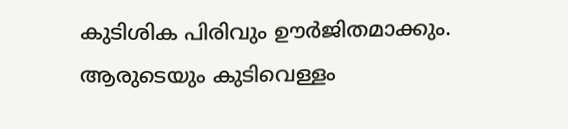കുടിശിക പിരിവും ഊർജിതമാക്കും. ആരുടെയും കുടിവെള്ളം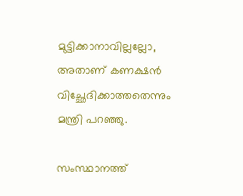മുട്ടിക്കാനാവില്ലല്ലോ, അതാണ് കണക്ഷൻ വിച്ഛേദിക്കാത്തതെന്നും മന്ത്രി പറഞ്ഞു.

സംസ്ഥാനത്ത്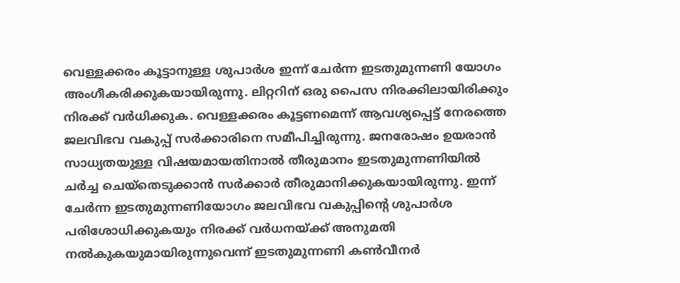വെള്ളക്കരം കൂട്ടാനുള്ള ശുപാര്‍ശ ഇന്ന് ചേര്‍ന്ന ഇടതുമുന്നണി യോഗം അംഗീകരിക്കുകയായിരുന്നു. ലിറ്ററിന് ഒരു പൈസ നിരക്കിലായിരിക്കും നിരക്ക് വര്‍ധിക്കുക. വെള്ളക്കരം കൂട്ടണമെന്ന് ആവശ്യപ്പെട്ട് നേരത്തെ ജലവിഭവ വകുപ്പ് സര്‍ക്കാരിനെ സമീപിച്ചിരുന്നു. ജനരോഷം ഉയരാൻ സാധ്യതയുള്ള വിഷയമായതിനാൽ തീരുമാനം ഇടതുമുന്നണിയിൽ ചര്‍ച്ച ചെയ്തെടുക്കാൻ സര്‍ക്കാര്‍ തീരുമാനിക്കുകയായിരുന്നു. ഇന്ന് ചേര്‍ന്ന ഇടതുമുന്നണിയോഗം ജലവിഭവ വകുപ്പിന്‍റെ ശുപാര്‍ശ പരിശോധിക്കുകയും നിരക്ക് വര്‍ധനയ്ക്ക് അനുമതി നൽകുകയുമായിരുന്നുവെന്ന് ഇടതുമുന്നണി കൺവീനർ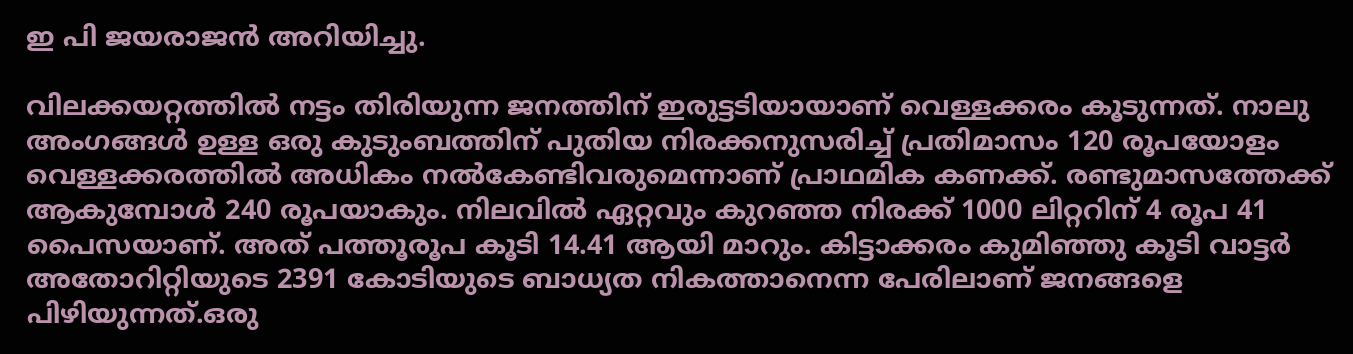ഇ പി ജയരാജൻ അറിയിച്ചു.

വിലക്കയറ്റത്തിൽ നട്ടം തിരിയുന്ന ജനത്തിന് ഇരുട്ടടിയായാണ് വെള്ളക്കരം കൂടുന്നത്. നാലു അംഗങ്ങൾ ഉള്ള ഒരു കുടുംബത്തിന് പുതിയ നിരക്കനുസരിച്ച് പ്രതിമാസം 120 രൂപയോളം വെള്ളക്കരത്തിൽ അധികം നൽകേണ്ടിവരുമെന്നാണ് പ്രാഥമിക കണക്ക്. രണ്ടുമാസത്തേക്ക് ആകുമ്പോള്‍ 240 രൂപയാകും. നിലവിൽ ഏറ്റവും കുറഞ്ഞ നിരക്ക് 1000 ലിറ്ററിന് 4 രൂപ 41 പൈസയാണ്. അത് പത്തൂരൂപ കൂടി 14.41 ആയി മാറും. കിട്ടാക്കരം കുമിഞ്ഞു കൂടി വാട്ടര്‍ അതോറിറ്റിയുടെ 2391 കോടിയുടെ ബാധ്യത നികത്താനെന്ന പേരിലാണ് ജനങ്ങളെ പിഴിയുന്നത്.ഒരു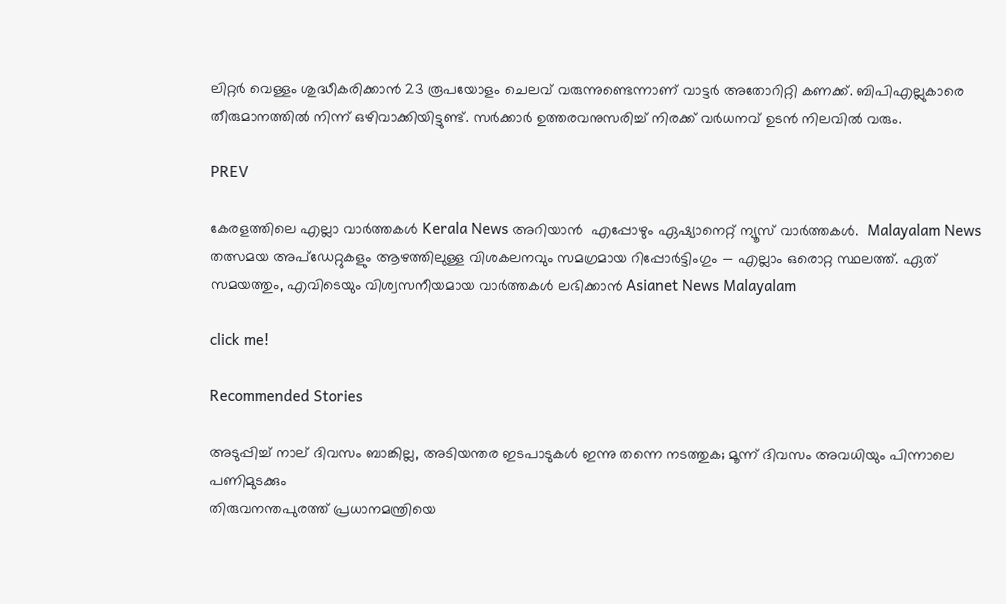ലിറ്റർ വെള്ളം ശുദ്ധീകരിക്കാൻ 23 രൂപയോളം ചെലവ് വരുന്നുണ്ടെന്നാണ് വാട്ടർ അതോറിറ്റി കണക്ക്. ബിപിഎല്ലുകാരെ തീരുമാനത്തില്‍ നിന്ന് ഒഴിവാക്കിയിട്ടുണ്ട്. സർക്കാർ ഉത്തരവനുസരിച്ച് നിരക്ക് വർധനവ് ഉടൻ നിലവിൽ വരും.

PREV

കേരളത്തിലെ എല്ലാ വാർത്തകൾ Kerala News അറിയാൻ  എപ്പോഴും ഏഷ്യാനെറ്റ് ന്യൂസ് വാർത്തകൾ.  Malayalam News   തത്സമയ അപ്‌ഡേറ്റുകളും ആഴത്തിലുള്ള വിശകലനവും സമഗ്രമായ റിപ്പോർട്ടിംഗും — എല്ലാം ഒരൊറ്റ സ്ഥലത്ത്. ഏത് സമയത്തും, എവിടെയും വിശ്വസനീയമായ വാർത്തകൾ ലഭിക്കാൻ Asianet News Malayalam

click me!

Recommended Stories

അടുപ്പിച്ച് നാല് ദിവസം ബാങ്കില്ല, അടിയന്തര ഇടപാടുകൾ ഇന്നു തന്നെ നടത്തുക; മൂന്ന് ദിവസം അവധിയും പിന്നാലെ പണിമുടക്കും
തിരുവനന്തപുരത്ത് പ്രധാനമന്ത്രിയെ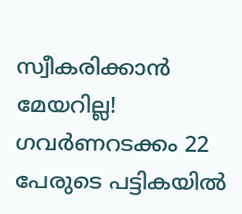സ്വീകരിക്കാൻ മേയറില്ല! ഗവർണറടക്കം 22 പേരുടെ പട്ടികയിൽ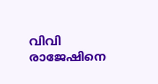വിവി രാജേഷിനെ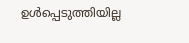ഉൾപ്പെടുത്തിയില്ല